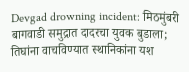Devgad drowning incident: मिठमुंबरी बागवाडी समुद्रात दादरचा युवक बुडाला; तिघांना वाचविण्यात स्थानिकांना यश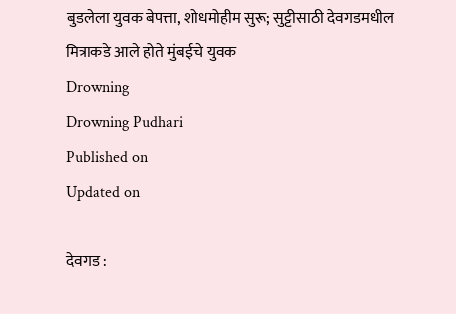बुडलेला युवक बेपत्ता, शोधमोहीम सुरू; सुट्टीसाठी देवगडमधील मित्राकडे आले होते मुंबईचे युवक
Drowning
Drowning Pudhari
Published on
Updated on

देवगड :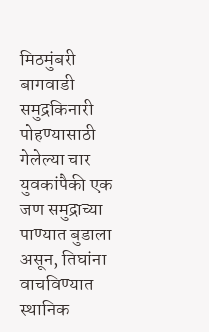मिठमुंबरी बागवाडी समुद्रकिनारी पोहण्यासाठी गेलेल्या चार युवकांपैकी एक जण समुद्राच्या पाण्यात बुडाला असून, तिघांना वाचविण्यात स्थानिक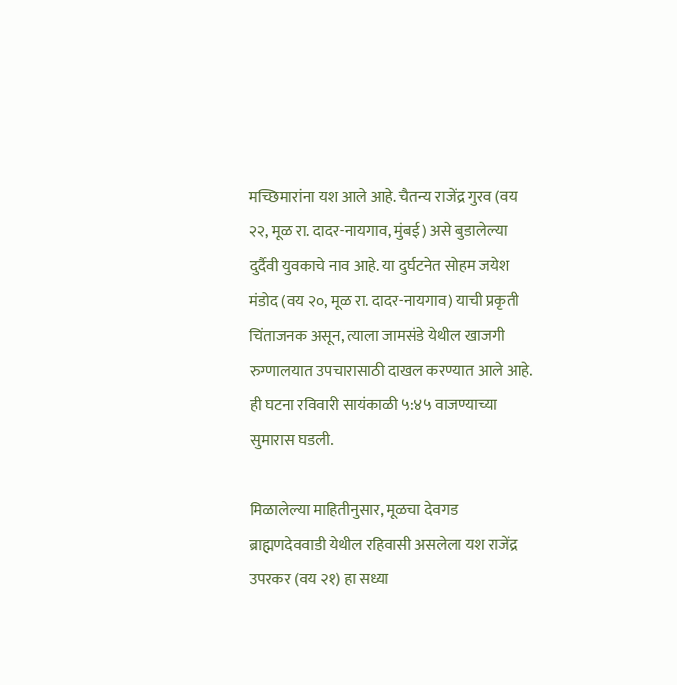मच्छिमारांना यश आले आहे. चैतन्य राजेंद्र गुरव (वय २२, मूळ रा. दादर-नायगाव, मुंबई) असे बुडालेल्या दुर्दैवी युवकाचे नाव आहे. या दुर्घटनेत सोहम जयेश मंडोद (वय २०, मूळ रा. दादर-नायगाव) याची प्रकृती चिंताजनक असून, त्याला जामसंडे येथील खाजगी रुग्णालयात उपचारासाठी दाखल करण्यात आले आहे. ही घटना रविवारी सायंकाळी ५:४५ वाजण्याच्या सुमारास घडली.

मिळालेल्या माहितीनुसार, मूळचा देवगड ब्राह्मणदेववाडी येथील रहिवासी असलेला यश राजेंद्र उपरकर (वय २१) हा सध्या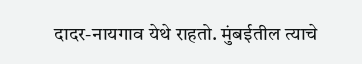दादर-नायगाव येथे राहतो. मुंबईतील त्याचे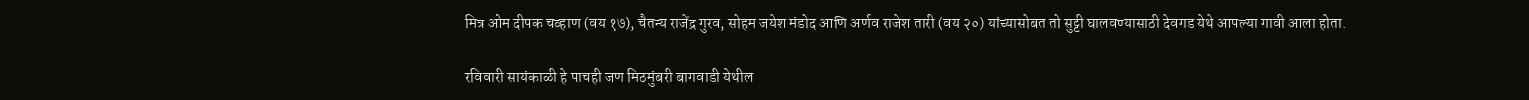मित्र ओम दीपक चव्हाण (वय १७), चैतन्य राजेंद्र गुरव, सोहम जयेश मंडोद आणि अर्णव राजेश तारी (वय २०) यांच्यासोबत तो सुट्टी घालवण्यासाठी देवगड येथे आपल्या गावी आला होता.

रविवारी सायंकाळी हे पाचही जण मिठमुंबरी बागवाडी येथील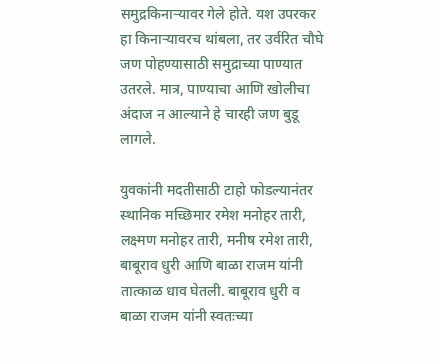समुद्रकिनाऱ्यावर गेले होते. यश उपरकर हा किनाऱ्यावरच थांबला, तर उर्वरित चौघे जण पोहण्यासाठी समुद्राच्या पाण्यात उतरले. मात्र, पाण्याचा आणि खोलीचा अंदाज न आल्याने हे चारही जण बुडू लागले.

युवकांनी मदतीसाठी टाहो फोडल्यानंतर स्थानिक मच्छिमार रमेश मनोहर तारी, लक्ष्मण मनोहर तारी, मनीष रमेश तारी, बाबूराव धुरी आणि बाळा राजम यांनी तात्काळ धाव घेतली. बाबूराव धुरी व बाळा राजम यांनी स्वतःच्या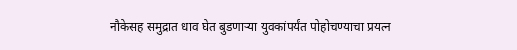नौकेसह समुद्रात धाव घेत बुडणाऱ्या युवकांपर्यंत पोहोचण्याचा प्रयत्न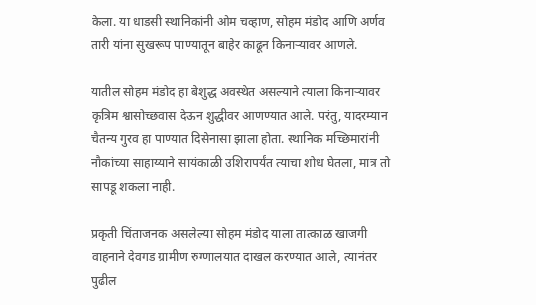केला. या धाडसी स्थानिकांनी ओम चव्हाण, सोहम मंडोद आणि अर्णव तारी यांना सुखरूप पाण्यातून बाहेर काढून किनाऱ्यावर आणले.

यातील सोहम मंडोद हा बेशुद्ध अवस्थेत असल्याने त्याला किनाऱ्यावर कृत्रिम श्वासोच्छवास देऊन शुद्धीवर आणण्यात आले. परंतु, यादरम्यान चैतन्य गुरव हा पाण्यात दिसेनासा झाला होता. स्थानिक मच्छिमारांनी नौकांच्या साहाय्याने सायंकाळी उशिरापर्यंत त्याचा शोध घेतला, मात्र तो सापडू शकला नाही.

प्रकृती चिंताजनक असलेल्या सोहम मंडोद याला तात्काळ खाजगी वाहनाने देवगड ग्रामीण रुग्णालयात दाखल करण्यात आले, त्यानंतर पुढील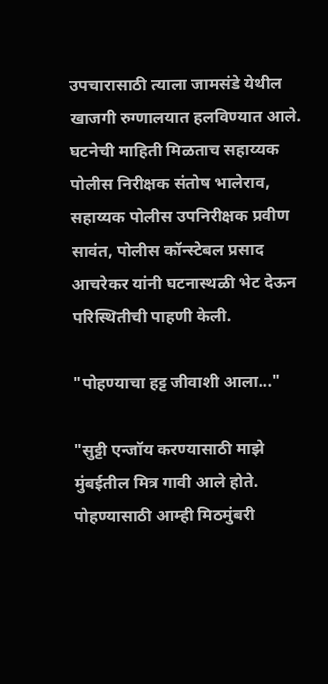उपचारासाठी त्याला जामसंडे येथील खाजगी रुग्णालयात हलविण्यात आले. घटनेची माहिती मिळताच सहाय्यक पोलीस निरीक्षक संतोष भालेराव, सहाय्यक पोलीस उपनिरीक्षक प्रवीण सावंत, पोलीस कॉन्स्टेबल प्रसाद आचरेकर यांनी घटनास्थळी भेट देऊन परिस्थितीची पाहणी केली.

"पोहण्याचा हट्ट जीवाशी आला..."

"सुट्टी एन्जॉय करण्यासाठी माझे मुंबईतील मित्र गावी आले होते. पोहण्यासाठी आम्ही मिठमुंबरी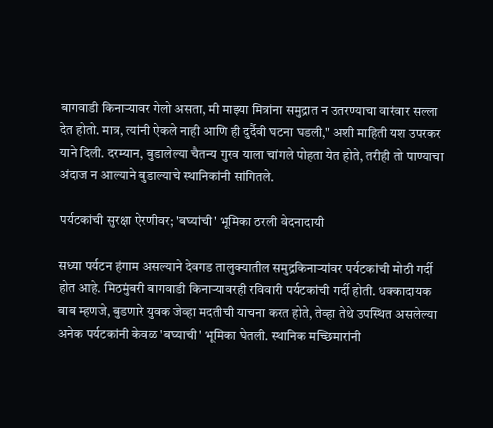बागवाडी किनाऱ्यावर गेलो असता, मी माझ्या मित्रांना समुद्रात न उतरण्याचा वारंवार सल्ला देत होतो. मात्र, त्यांनी ऐकले नाही आणि ही दुर्दैवी घटना घडली," अशी माहिती यश उपरकर याने दिली. दरम्यान, बुडालेल्या चैतन्य गुरव याला चांगले पोहता येत होते, तरीही तो पाण्याचा अंदाज न आल्याने बुडाल्याचे स्थानिकांनी सांगितले.

पर्यटकांची सुरक्षा ऐरणीवर; 'बघ्यांची' भूमिका ठरली वेदनादायी

सध्या पर्यटन हंगाम असल्याने देवगड तालुक्यातील समुद्रकिनाऱ्यांवर पर्यटकांची मोठी गर्दी होत आहे. मिठमुंबरी बागवाडी किनाऱ्यावरही रविवारी पर्यटकांची गर्दी होती. धक्कादायक बाब म्हणजे, बुडणारे युवक जेव्हा मदतीची याचना करत होते, तेव्हा तेथे उपस्थित असलेल्या अनेक पर्यटकांनी केवळ 'बघ्याची' भूमिका घेतली. स्थानिक मच्छिमारांनी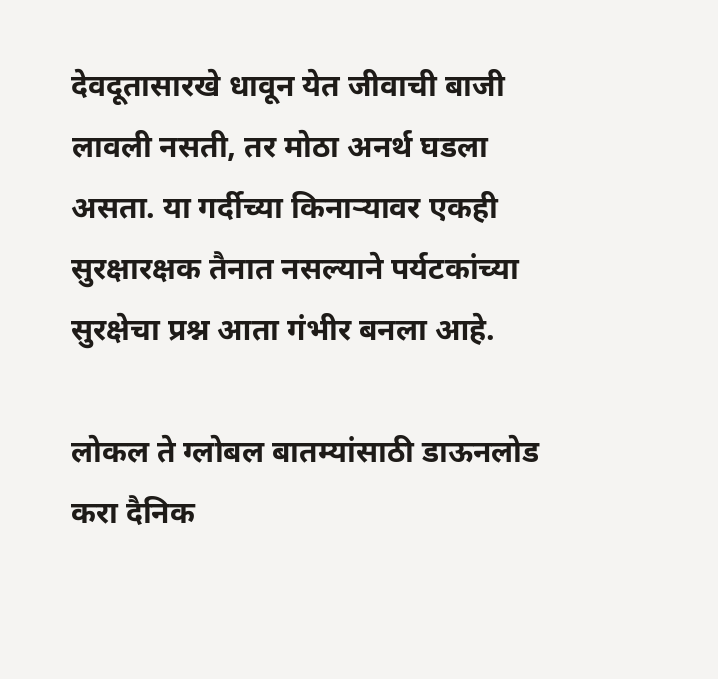देवदूतासारखे धावून येत जीवाची बाजी लावली नसती, तर मोठा अनर्थ घडला असता. या गर्दीच्या किनाऱ्यावर एकही सुरक्षारक्षक तैनात नसल्याने पर्यटकांच्या सुरक्षेचा प्रश्न आता गंभीर बनला आहे.

लोकल ते ग्लोबल बातम्यांसाठी डाऊनलोड करा दैनिक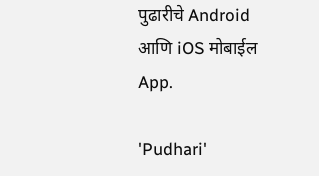पुढारीचे Android आणि iOS मोबाईल App.

'Pudhari'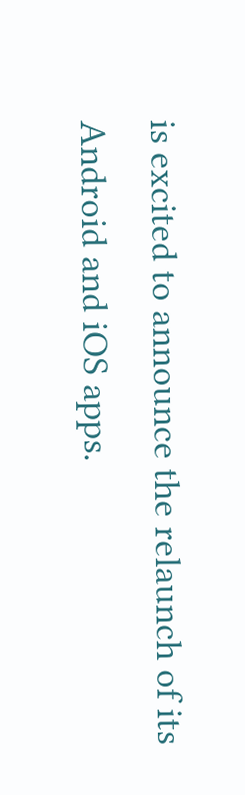is excited to announce the relaunch of its Android and iOS apps.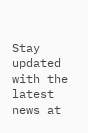Stay updated with the latest news at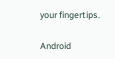your fingertips.

Android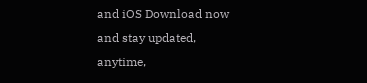and iOS Download now and stay updated, anytime,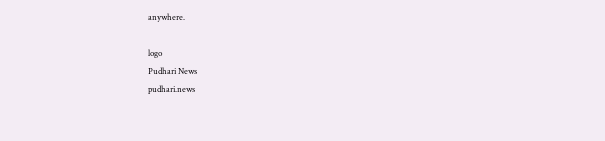anywhere.

logo
Pudhari News
pudhari.news